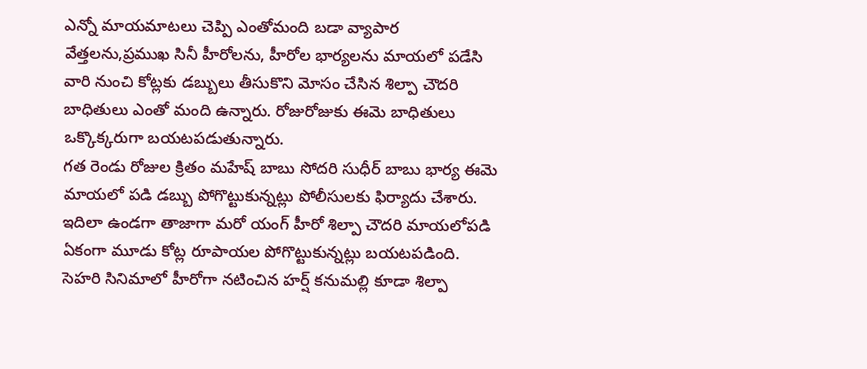ఎన్నో మాయమాటలు చెప్పి ఎంతోమంది బడా వ్యాపార వేత్తలను,ప్రముఖ సినీ హీరోలను, హీరోల భార్యలను మాయలో పడేసి వారి నుంచి కోట్లకు డబ్బులు తీసుకొని మోసం చేసిన శిల్పా చౌదరి బాధితులు ఎంతో మంది ఉన్నారు. రోజురోజుకు ఈమె బాధితులు ఒక్కొక్కరుగా బయటపడుతున్నారు.
గత రెండు రోజుల క్రితం మహేష్ బాబు సోదరి సుధీర్ బాబు భార్య ఈమె మాయలో పడి డబ్బు పోగొట్టుకున్నట్లు పోలీసులకు ఫిర్యాదు చేశారు. ఇదిలా ఉండగా తాజాగా మరో యంగ్ హీరో శిల్పా చౌదరి మాయలోపడి ఏకంగా మూడు కోట్ల రూపాయల పోగొట్టుకున్నట్లు బయటపడింది.
సెహరి సినిమాలో హీరోగా నటించిన హర్ష్ కనుమల్లి కూడా శిల్పా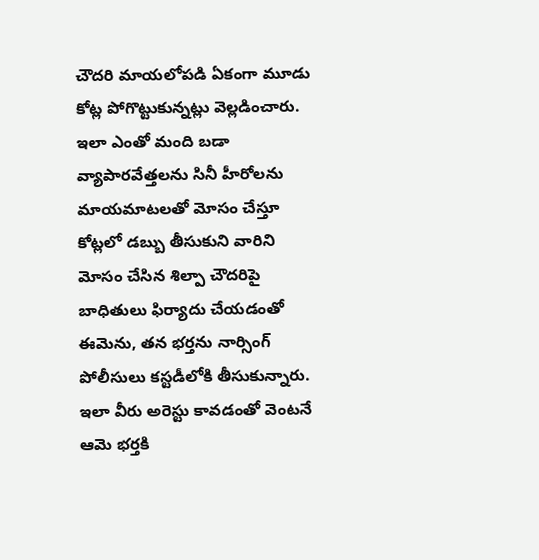చౌదరి మాయలోపడి ఏకంగా మూడు కోట్ల పోగొట్టుకున్నట్లు వెల్లడించారు. ఇలా ఎంతో మంది బడా వ్యాపారవేత్తలను సినీ హీరోలను మాయమాటలతో మోసం చేస్తూ కోట్లలో డబ్బు తీసుకుని వారిని మోసం చేసిన శిల్పా చౌదరిపై బాధితులు ఫిర్యాదు చేయడంతో ఈమెను, తన భర్తను నార్సింగ్ పోలీసులు కస్టడీలోకి తీసుకున్నారు.
ఇలా వీరు అరెస్టు కావడంతో వెంటనే ఆమె భర్తకి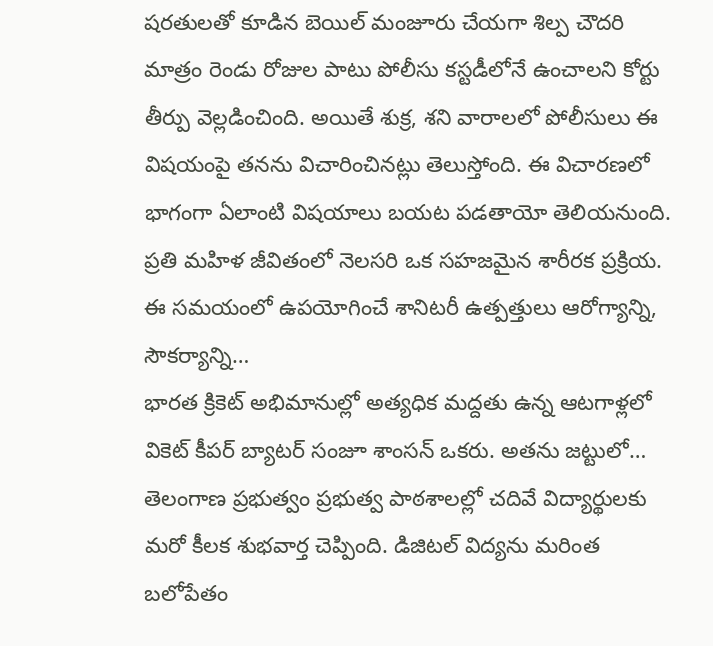షరతులతో కూడిన బెయిల్ మంజూరు చేయగా శిల్ప చౌదరి మాత్రం రెండు రోజుల పాటు పోలీసు కస్టడీలోనే ఉంచాలని కోర్టు తీర్పు వెల్లడించింది. అయితే శుక్ర, శని వారాలలో పోలీసులు ఈ విషయంపై తనను విచారించినట్లు తెలుస్తోంది. ఈ విచారణలో భాగంగా ఏలాంటి విషయాలు బయట పడతాయో తెలియనుంది.
ప్రతి మహిళ జీవితంలో నెలసరి ఒక సహజమైన శారీరక ప్రక్రియ. ఈ సమయంలో ఉపయోగించే శానిటరీ ఉత్పత్తులు ఆరోగ్యాన్ని, సౌకర్యాన్ని…
భారత క్రికెట్ అభిమానుల్లో అత్యధిక మద్దతు ఉన్న ఆటగాళ్లలో వికెట్ కీపర్ బ్యాటర్ సంజూ శాంసన్ ఒకరు. అతను జట్టులో…
తెలంగాణ ప్రభుత్వం ప్రభుత్వ పాఠశాలల్లో చదివే విద్యార్థులకు మరో కీలక శుభవార్త చెప్పింది. డిజిటల్ విద్యను మరింత బలోపేతం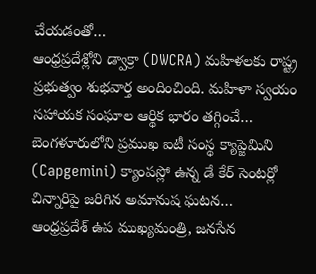చేయడంతో…
ఆంధ్రప్రదేశ్లోని డ్వాక్రా (DWCRA) మహిళలకు రాష్ట్ర ప్రభుత్వం శుభవార్త అందించింది. మహిళా స్వయం సహాయక సంఘాల ఆర్థిక భారం తగ్గించే…
బెంగళూరులోని ప్రముఖ ఐటీ సంస్థ క్యాప్జెమిని (Capgemini) క్యాంపస్లో ఉన్న డే కేర్ సెంటర్లో చిన్నారిపై జరిగిన అమానుష ఘటన…
ఆంధ్రప్రదేశ్ ఉప ముఖ్యమంత్రి, జనసేన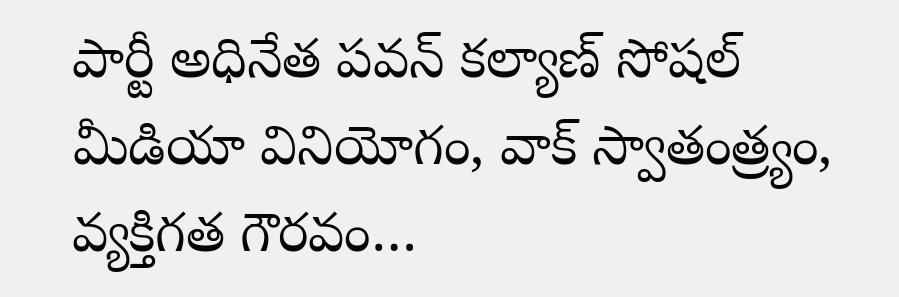పార్టీ అధినేత పవన్ కల్యాణ్ సోషల్ మీడియా వినియోగం, వాక్ స్వాతంత్ర్యం, వ్యక్తిగత గౌరవం…